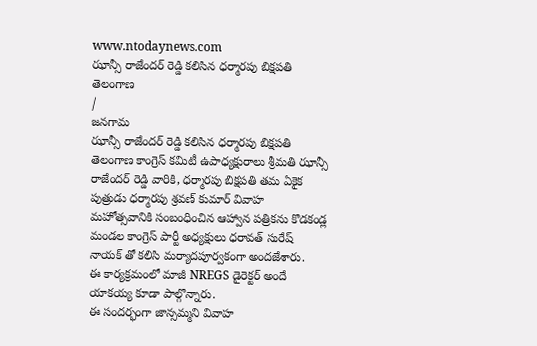www.ntodaynews.com
ఝాన్సీ రాజేందర్ రెడ్డి కలిసిన ధర్మారపు బిక్షపతి
తెలంగాణ
/
జనగామ
ఝాన్సీ రాజేందర్ రెడ్డి కలిసిన ధర్మారపు బిక్షపతి
తెలంగాణ కాంగ్రెస్ కమిటీ ఉపాధ్యక్షురాలు శ్రీమతి ఝాన్సీ రాజేందర్ రెడ్డి వారికి, ధర్మారపు బిక్షపతి తమ ఏకైక పుత్రుడు ధర్మారపు శ్రవణ్ కుమార్ వివాహ మహోత్సవానికి సంబంధించిన ఆహ్వాన పత్రికను కొడకండ్ల మండల కాంగ్రెస్ పార్టీ అధ్యక్షులు ధరావత్ సురేష్ నాయక్ తో కలిసి మర్యాదపూర్వకంగా అందజేశారు.
ఈ కార్యక్రమంలో మాజీ NREGS డైరెక్టర్ అందే యాకయ్య కూడా పాల్గొన్నారు.
ఈ సందర్భంగా జాన్సమ్మని వివాహ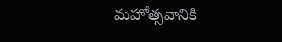మహోత్సవానికి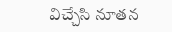విచ్చేసి నూతన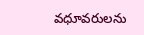వధూవరులను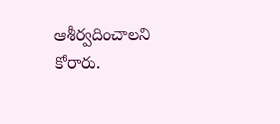ఆశీర్వదించాలని కోరారు.